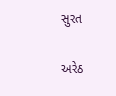સુરત

અરેઠ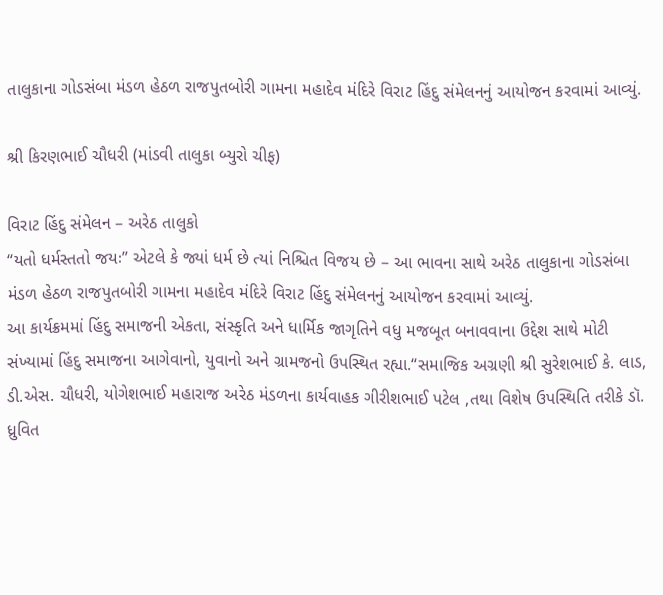તાલુકાના ગોડસંબા મંડળ હેઠળ રાજપુતબોરી ગામના મહાદેવ મંદિરે વિરાટ હિંદુ સંમેલનનું આયોજન કરવામાં આવ્યું.

શ્રી કિરણભાઈ ચૌધરી (માંડવી તાલુકા બ્યુરો ચીફ)

વિરાટ હિંદુ સંમેલન – અરેઠ તાલુકો
“યતો ધર્મસ્તતો જયઃ” એટલે કે જ્યાં ધર્મ છે ત્યાં નિશ્ચિત વિજય છે – આ ભાવના સાથે અરેઠ તાલુકાના ગોડસંબા મંડળ હેઠળ રાજપુતબોરી ગામના મહાદેવ મંદિરે વિરાટ હિંદુ સંમેલનનું આયોજન કરવામાં આવ્યું.
આ કાર્યક્રમમાં હિંદુ સમાજની એકતા, સંસ્કૃતિ અને ધાર્મિક જાગૃતિને વધુ મજબૂત બનાવવાના ઉદ્દેશ સાથે મોટી સંખ્યામાં હિંદુ સમાજના આગેવાનો, યુવાનો અને ગ્રામજનો ઉપસ્થિત રહ્યા.“સમાજિક અગ્રણી શ્રી સુરેશભાઈ કે. લાડ, ડી.એસ. ચૌધરી, યોગેશભાઈ મહારાજ અરેઠ મંડળના કાર્યવાહક ગીરીશભાઈ પટેલ ,તથા વિશેષ ઉપસ્થિતિ તરીકે ડૉ. ધ્રુવિત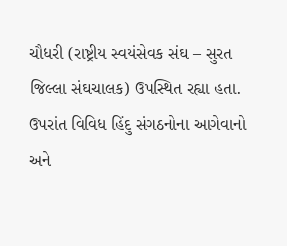ચૌધરી (રાષ્ટ્રીય સ્વયંસેવક સંઘ – સુરત જિલ્લા સંઘચાલક) ઉપસ્થિત રહ્યા હતા. ઉપરાંત વિવિધ હિંદુ સંગઠનોના આગેવાનો અને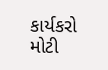કાર્યકરો મોટી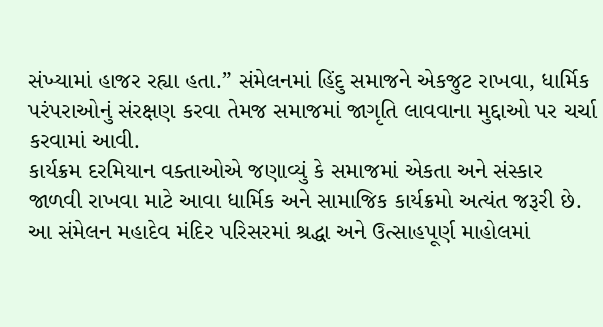સંખ્યામાં હાજર રહ્યા હતા.” સંમેલનમાં હિંદુ સમાજને એકજુટ રાખવા, ધાર્મિક પરંપરાઓનું સંરક્ષણ કરવા તેમજ સમાજમાં જાગૃતિ લાવવાના મુદ્દાઓ પર ચર્ચા કરવામાં આવી.
કાર્યક્રમ દરમિયાન વક્તાઓએ જણાવ્યું કે સમાજમાં એકતા અને સંસ્કાર જાળવી રાખવા માટે આવા ધાર્મિક અને સામાજિક કાર્યક્રમો અત્યંત જરૂરી છે.
આ સંમેલન મહાદેવ મંદિર પરિસરમાં શ્રદ્ધા અને ઉત્સાહપૂર્ણ માહોલમાં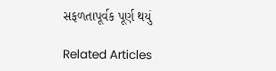સફળતાપૂર્વક પૂર્ણ થયું

Related Articles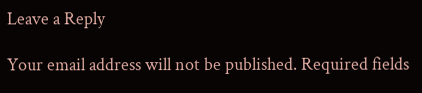Leave a Reply

Your email address will not be published. Required fields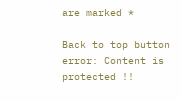are marked *

Back to top button
error: Content is protected !!